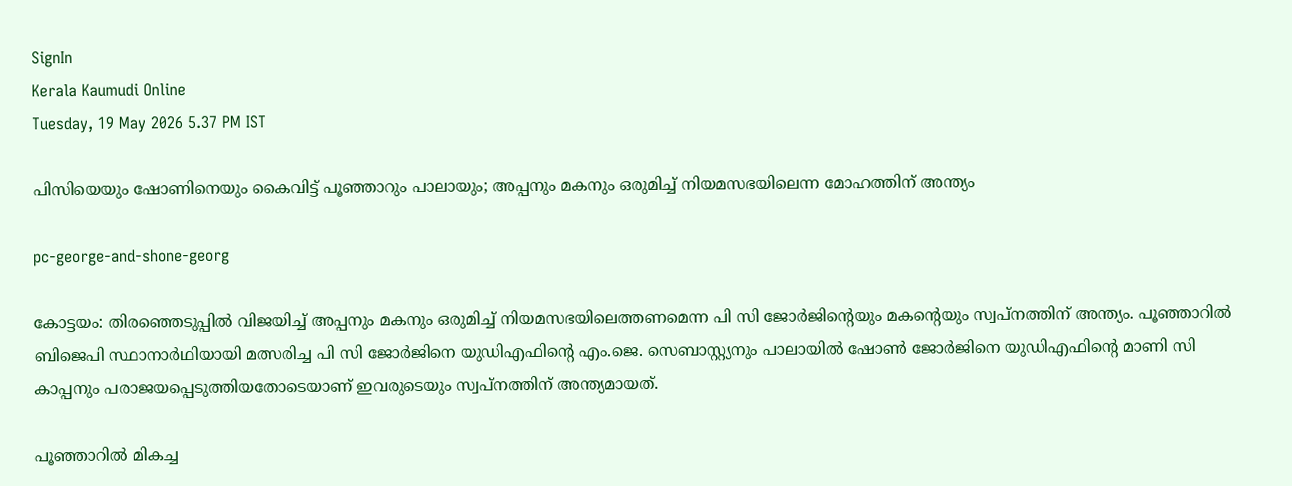SignIn
Kerala Kaumudi Online
Tuesday, 19 May 2026 5.37 PM IST

പിസിയെയും ഷോണിനെയും കൈവിട്ട് പൂഞ്ഞാറും പാലായും; അപ്പനും മകനും ഒരുമിച്ച് നി‌യമസഭയിലെന്ന മോഹത്തിന് അന്ത്യം

pc-george-and-shone-georg

കോട്ടയം: തിരഞ്ഞെടുപ്പിൽ വിജയിച്ച് അപ്പനും മകനും ഒരുമിച്ച് നിയമസഭയിലെത്തണമെന്ന പി സി ജോര്‍ജിന്റെയും മകന്റെയും സ്വപ്നത്തിന് അന്ത്യം. പൂഞ്ഞാറിൽ ബിജെപി സ്ഥാനാർഥിയായി മത്സരിച്ച പി സി ജോര്‍ജിനെ യുഡിഎഫിന്റെ എം.ജെ. സെബാസ്റ്റ്യനും പാലായിൽ ഷോൺ ജോര്‍ജിനെ യുഡിഎഫിന്റെ മാണി സി കാപ്പനും പരാജയപ്പെടുത്തിയതോടെയാണ് ഇവരുടെയും സ്വപ്നത്തിന് അന്ത്യമായത്.

പൂഞ്ഞാറിൽ മികച്ച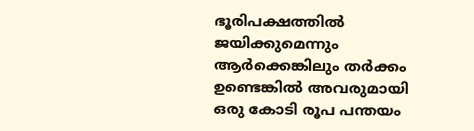ഭൂരിപക്ഷത്തിൽ ജയിക്കുമെന്നും ആർക്കെങ്കിലും തർക്കം ഉണ്ടെങ്കിൽ അവരുമായി ഒരു കോടി രൂപ പന്തയം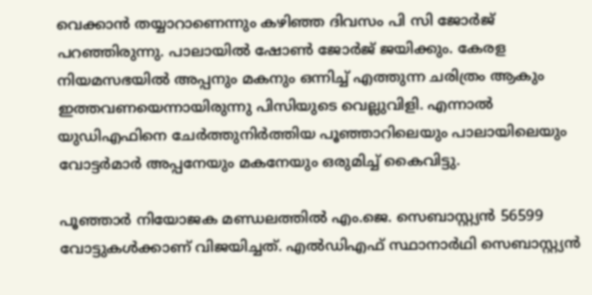വെക്കാൻ തയ്യാറാണെന്നും കഴിഞ്ഞ ദിവസം പി സി ജോര്‍ജ് പറഞ്ഞിരുന്നു. പാലായിൽ ഷോൺ ജോർജ് ജയിക്കും. കേരള നിയമസഭയിൽ അപ്പനും മകനും ഒന്നിച്ച് എത്തുന്ന ചരിത്രം ആകും ഇത്തവണയെന്നായിരുന്നു പിസിയുടെ വെല്ലുവിളി. എന്നാൽ യുഡിഎഫിനെ ചേർത്തുനിർത്തിയ പൂഞ്ഞാറിലെയും പാലായിലെയും വോട്ടർമാർ അപ്പനേയും മകനേയും ഒരുമിച്ച് കൈവിട്ടു.

പൂഞ്ഞാർ നിയോജക മണ്ഡലത്തിൽ എം.ജെ. സെബാസ്റ്റ്യൻ 56599 വോട്ടുകൾക്കാണ് വിജയിച്ചത്. എൽഡിഎഫ് സ്ഥാനാർഥി സെബാസ്റ്റ്യൻ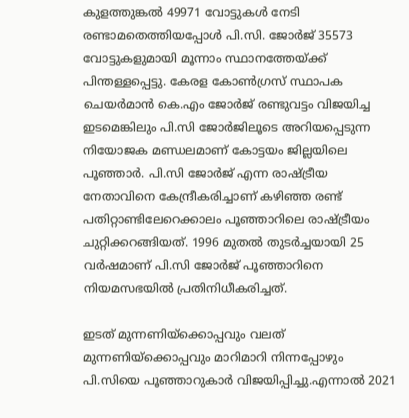കുളത്തുങ്കൽ 49971 വോട്ടുകൾ നേടി രണ്ടാമതെത്തിയപ്പോൾ പി.സി. ജോർജ് 35573 വോട്ടുകളുമായി മൂന്നാം സ്ഥാനത്തേയ്ക്ക് പിന്തള്ളപ്പെട്ടു. കേരള കോൺഗ്രസ് സ്ഥാപക ചെയർമാൻ കെ.എം ജോർജ് രണ്ടുവട്ടം വിജയിച്ച ഇടമെങ്കിലും പി.സി ജോർജിലൂടെ അറിയപ്പെടുന്ന നിയോജക മണ്ഡലമാണ് കോട്ടയം ജില്ലയിലെ പൂഞ്ഞാർ. പി.സി ജോർജ് എന്ന രാഷ്ട്രീയ നേതാവിനെ കേന്ദ്രീകരിച്ചാണ് കഴിഞ്ഞ രണ്ട് പതിറ്റാണ്ടിലേറെക്കാലം പൂഞ്ഞാറിലെ രാഷ്ട്രീയം ചുറ്റിക്കറങ്ങിയത്. 1996 മുതൽ തുടർച്ചയായി 25 വർഷമാണ് പി.സി ജോർജ് പൂഞ്ഞാറിനെ നിയമസഭയിൽ പ്രതിനിധീകരിച്ചത്.

ഇടത് മുന്നണിയ്ക്കൊപ്പവും വലത് മുന്നണിയ്ക്കൊപ്പവും മാറിമാറി നിന്നപ്പോഴും പി.സിയെ പൂഞ്ഞാറുകാർ വിജയിപ്പിച്ചു.എന്നാൽ 2021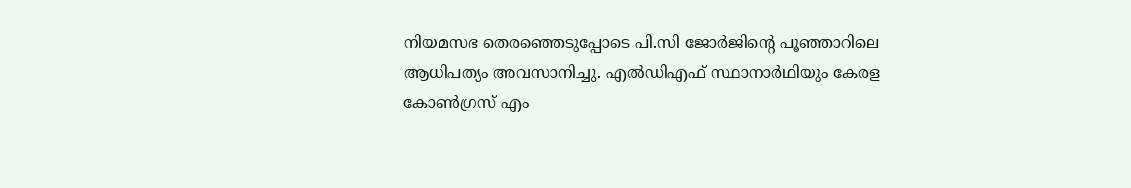നിയമസഭ തെരഞ്ഞെടുപ്പോടെ പി.സി ജോർജിന്റെ പൂഞ്ഞാറിലെ ആധിപത്യം അവസാനിച്ചു. എൽഡിഎഫ് സ്ഥാനാർഥിയും കേരള കോൺഗ്രസ് എം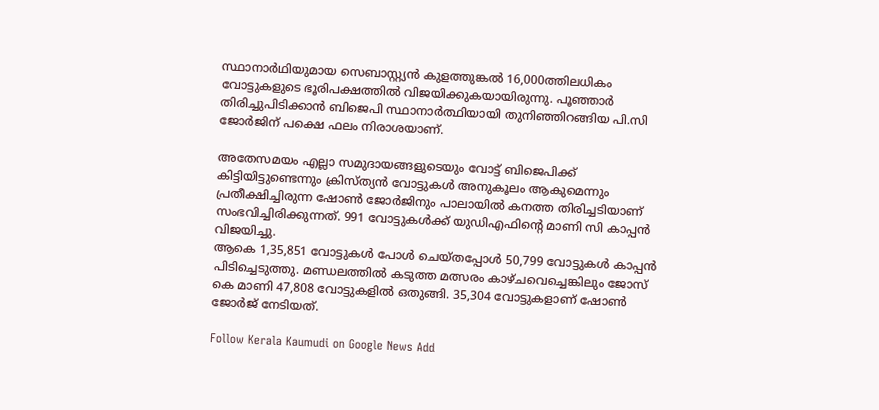സ്ഥാനാർഥിയുമായ സെബാസ്റ്റ്യൻ കുളത്തുങ്കൽ 16,000ത്തിലധികം വോട്ടുകളുടെ ഭൂരിപക്ഷത്തിൽ വിജയിക്കുകയായിരുന്നു. പൂഞ്ഞാർ തിരിച്ചുപിടിക്കാൻ ബിജെപി സ്ഥാനാർത്ഥിയായി തുനിഞ്ഞിറങ്ങിയ പി.സി ജോർജിന് പക്ഷെ ഫലം നിരാശയാണ്.

അതേസമയം എല്ലാ സമുദായങ്ങളുടെയും വോട്ട് ബിജെപിക്ക്‌ കിട്ടിയിട്ടുണ്ടെന്നും ക്രിസ്ത്യൻ വോട്ടുകൾ അനുകൂലം ആകുമെന്നും പ്രതീക്ഷിച്ചിരുന്ന ഷോൺ ജോർജിനും പാലായിൽ കനത്ത തിരിച്ചടിയാണ് സംഭവിച്ചിരിക്കുന്നത്. 991 വോട്ടുകൾക്ക് യുഡിഎഫിന്റെ മാണി സി കാപ്പൻ വിജയിച്ചു.
ആകെ 1,35,851 വോട്ടുകൾ പോൾ ചെയ്തപ്പോൾ 50,799 വോട്ടുകൾ കാപ്പൻ പിടിച്ചെടുത്തു. മണ്ഡലത്തിൽ കടുത്ത മത്സരം കാഴ്ചവെച്ചെങ്കിലും ജോസ് കെ മാണി 47,808 വോട്ടുകളിൽ ഒതുങ്ങി. 35,304 വോട്ടുകളാണ് ഷോൺ ജോർജ് നേടിയത്.

Follow Kerala Kaumudi on Google News Add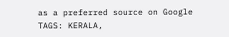as a preferred source on Google
TAGS: KERALA,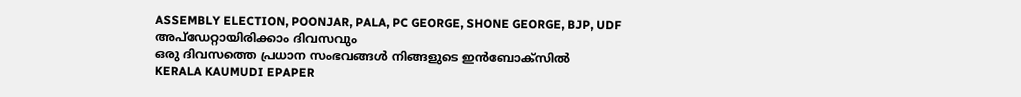ASSEMBLY ELECTION, POONJAR, PALA, PC GEORGE, SHONE GEORGE, BJP, UDF
അപ്ഡേറ്റായിരിക്കാം ദിവസവും
ഒരു ദിവസത്തെ പ്രധാന സംഭവങ്ങൾ നിങ്ങളുടെ ഇൻബോക്സിൽ
KERALA KAUMUDI EPAPER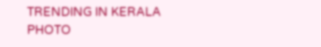TRENDING IN KERALA
PHOTO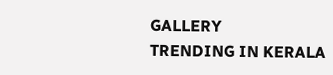GALLERY
TRENDING IN KERALA